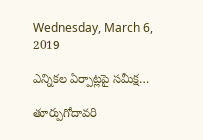Wednesday, March 6, 2019

ఎన్నికల ఏర్పాట్లపై సమీక్ష…

తూర్పుగోదావరి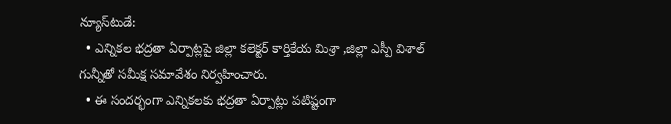న్యూస్‌టుడే:
  • ఎన్నికల భద్రతా ఏర్పాట్లపై జిల్లా కలెక్టర్ కార్తికేయ మిశ్రా ,జిల్లా ఎస్పీ విశాల్ గున్నీతో సమీక్ష సమావేశం నిర్వహించారు.
  • ఈ సందర్భంగా ఎన్నికలకు భద్రతా ఏర్పాట్లు పటిష్టంగా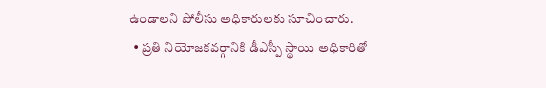ఉండాలని పోలీసు అధికారులకు సూచించారు.
  • ప్రతి నియోజకవర్గానికి డీఎస్పీ స్థాయి అధికారితో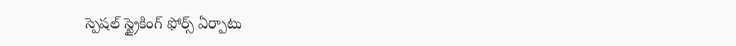స్పెషల్ స్ట్రైకింగ్ ఫోర్స్ ఏర్పాటు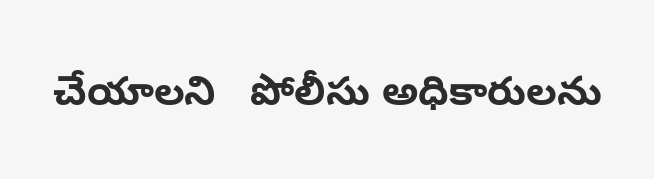చేయాలని   పోలీసు అధికారులను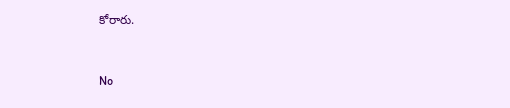కోరారు.


No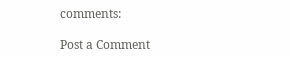comments:

Post a Comment